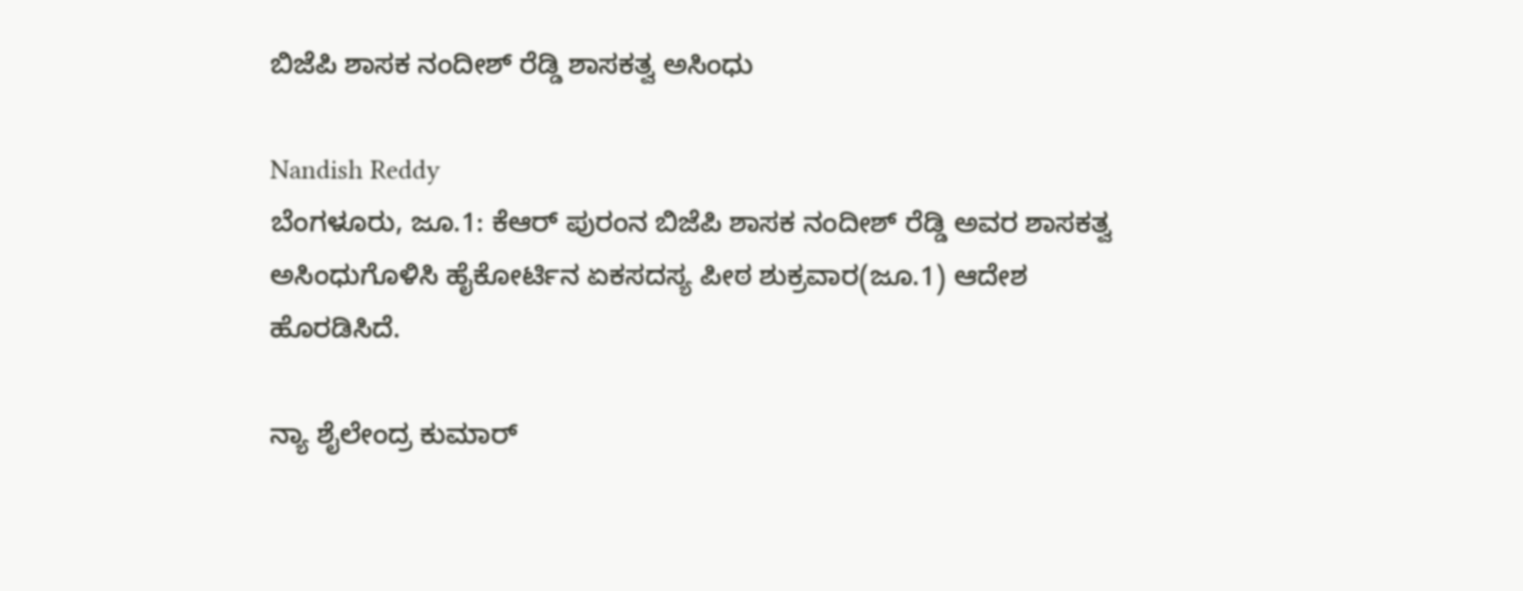ಬಿಜೆಪಿ ಶಾಸಕ ನಂದೀಶ್ ರೆಡ್ಡಿ ಶಾಸಕತ್ವ ಅಸಿಂಧು

Nandish Reddy
ಬೆಂಗಳೂರು, ಜೂ.1: ಕೆಆರ್ ಪುರಂನ ಬಿಜೆಪಿ ಶಾಸಕ ನಂದೀಶ್ ರೆಡ್ಡಿ ಅವರ ಶಾಸಕತ್ವ ಅಸಿಂಧುಗೊಳಿಸಿ ಹೈಕೋರ್ಟಿನ ಏಕಸದಸ್ಯ ಪೀಠ ಶುಕ್ರವಾರ(ಜೂ.1) ಆದೇಶ ಹೊರಡಿಸಿದೆ.

ನ್ಯಾ ಶೈಲೇಂದ್ರ ಕುಮಾರ್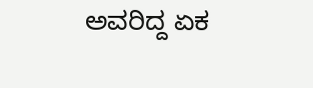ಅವರಿದ್ದ ಏಕ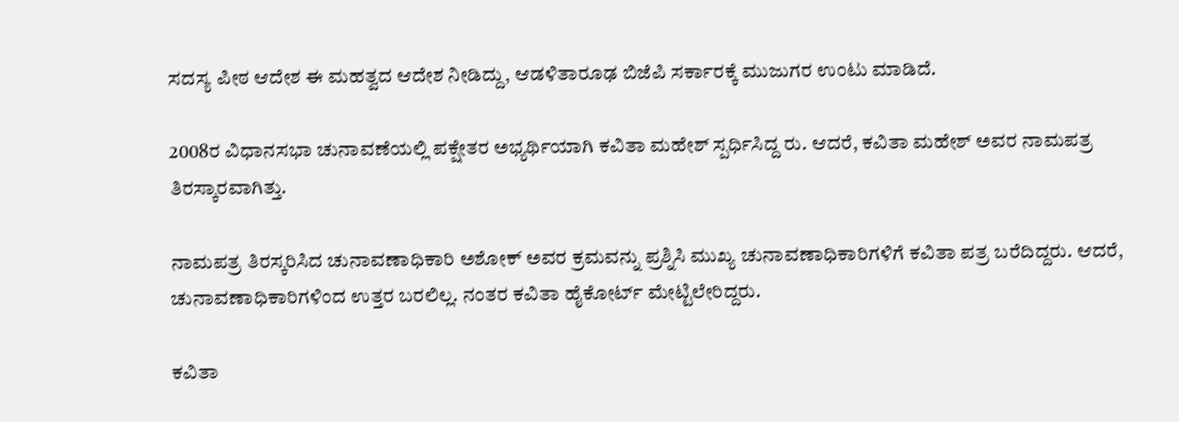ಸದಸ್ಯ ಪೀಠ ಆದೇಶ ಈ ಮಹತ್ವದ ಆದೇಶ ನೀಡಿದ್ದು, ಆಡಳಿತಾರೂಢ ಬಿಜೆಪಿ ಸರ್ಕಾರಕ್ಕೆ ಮುಜುಗರ ಉಂಟು ಮಾಡಿದೆ.

2008ರ ವಿಧಾನಸಭಾ ಚುನಾವಣೆಯಲ್ಲಿ ಪಕ್ಷೇತರ ಅಭ್ಯರ್ಥಿಯಾಗಿ ಕವಿತಾ ಮಹೇಶ್ ಸ್ಪರ್ಧಿಸಿದ್ದ ರು. ಆದರೆ, ಕವಿತಾ ಮಹೇಶ್ ಅವರ ನಾಮಪತ್ರ ತಿರಸ್ಕಾರವಾಗಿತ್ತು.

ನಾಮಪತ್ರ ತಿರಸ್ಕರಿಸಿದ ಚುನಾವಣಾಧಿಕಾರಿ ಅಶೋಕ್ ಅವರ ಕ್ರಮವನ್ನು ಪ್ರಶ್ನಿಸಿ ಮುಖ್ಯ ಚುನಾವಣಾಧಿಕಾರಿಗಳಿಗೆ ಕವಿತಾ ಪತ್ರ ಬರೆದಿದ್ದರು. ಆದರೆ, ಚುನಾವಣಾಧಿಕಾರಿಗಳಿಂದ ಉತ್ತರ ಬರಲಿಲ್ಲ. ನಂತರ ಕವಿತಾ ಹೈಕೋರ್ಟ್ ಮೇಟ್ಟಿಲೇರಿದ್ದರು.

ಕವಿತಾ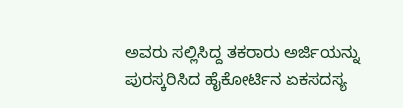ಅವರು ಸಲ್ಲಿಸಿದ್ದ ತಕರಾರು ಅರ್ಜಿಯನ್ನು ಪುರಸ್ಕರಿಸಿದ ಹೈಕೋರ್ಟಿನ ಏಕಸದಸ್ಯ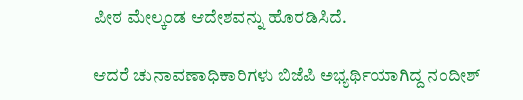ಪೀಠ ಮೇಲ್ಕಂಡ ಆದೇಶವನ್ನು ಹೊರಡಿಸಿದೆ.

ಆದರೆ ಚುನಾವಣಾಧಿಕಾರಿಗಳು ಬಿಜೆಪಿ ಅಭ್ಯರ್ಥಿಯಾಗಿದ್ದ ನಂದೀಶ್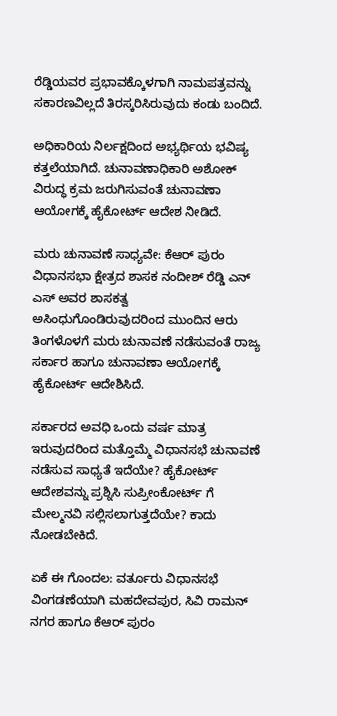ರೆಡ್ಡಿಯವರ ಪ್ರಭಾವಕ್ಕೊಳಗಾಗಿ ನಾಮಪತ್ರವನ್ನು ಸಕಾರಣವಿಲ್ಲದೆ ತಿರಸ್ಕರಿಸಿರುವುದು ಕಂಡು ಬಂದಿದೆ.

ಅಧಿಕಾರಿಯ ನಿರ್ಲಕ್ಷದಿಂದ ಅಭ್ಯರ್ಥಿಯ ಭವಿಷ್ಯ ಕತ್ತಲೆಯಾಗಿದೆ. ಚುನಾವಣಾಧಿಕಾರಿ ಅಶೋಕ್ ವಿರುದ್ಧ ಕ್ರಮ ಜರುಗಿಸುವಂತೆ ಚುನಾವಣಾ ಆಯೋಗಕ್ಕೆ ಹೈಕೋರ್ಟ್ ಆದೇಶ ನೀಡಿದೆ.

ಮರು ಚುನಾವಣೆ ಸಾಧ್ಯವೇ: ಕೆಆರ್ ಪುರಂ ವಿಧಾನಸಭಾ ಕ್ಷೇತ್ರದ ಶಾಸಕ ನಂದೀಶ್ ರೆಡ್ಡಿ ಎನ್ ಎಸ್ ಅವರ ಶಾಸಕತ್ವ ಅಸಿಂಧುಗೊಂಡಿರುವುದರಿಂದ ಮುಂದಿನ ಆರು ತಿಂಗಳೊಳಗೆ ಮರು ಚುನಾವಣೆ ನಡೆಸುವಂತೆ ರಾಜ್ಯ ಸರ್ಕಾರ ಹಾಗೂ ಚುನಾವಣಾ ಆಯೋಗಕ್ಕೆ ಹೈಕೋರ್ಟ್ ಆದೇಶಿಸಿದೆ.

ಸರ್ಕಾರದ ಅವಧಿ ಒಂದು ವರ್ಷ ಮಾತ್ರ ಇರುವುದರಿಂದ ಮತ್ತೊಮ್ಮೆ ವಿಧಾನಸಭೆ ಚುನಾವಣೆ ನಡೆಸುವ ಸಾಧ್ಯತೆ ಇದೆಯೇ? ಹೈಕೋರ್ಟ್ ಆದೇಶವನ್ನು ಪ್ರಶ್ನಿಸಿ ಸುಪ್ರೀಂಕೋರ್ಟ್ ಗೆ ಮೇಲ್ಮನವಿ ಸಲ್ಲಿಸಲಾಗುತ್ತದೆಯೇ? ಕಾದು ನೋಡಬೇಕಿದೆ.

ಏಕೆ ಈ ಗೊಂದಲ: ವರ್ತೂರು ವಿಧಾನಸಭೆ ವಿಂಗಡಣೆಯಾಗಿ ಮಹದೇವಪುರ, ಸಿವಿ ರಾಮನ್ ನಗರ ಹಾಗೂ ಕೆಆರ್ ಪುರಂ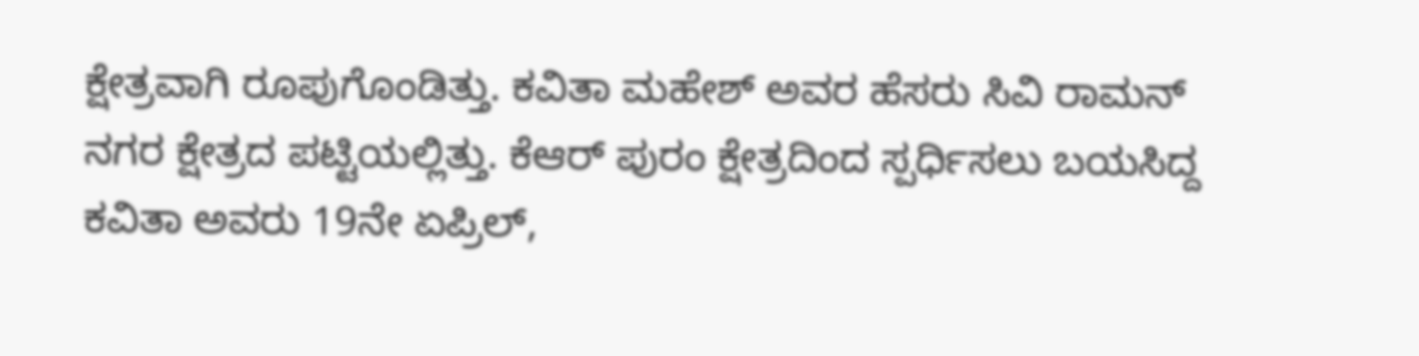ಕ್ಷೇತ್ರವಾಗಿ ರೂಪುಗೊಂಡಿತ್ತು. ಕವಿತಾ ಮಹೇಶ್ ಅವರ ಹೆಸರು ಸಿವಿ ರಾಮನ್ ನಗರ ಕ್ಷೇತ್ರದ ಪಟ್ಟಿಯಲ್ಲಿತ್ತು. ಕೆಆರ್ ಪುರಂ ಕ್ಷೇತ್ರದಿಂದ ಸ್ಪರ್ಧಿಸಲು ಬಯಸಿದ್ದ ಕವಿತಾ ಅವರು 19ನೇ ಏಪ್ರಿಲ್,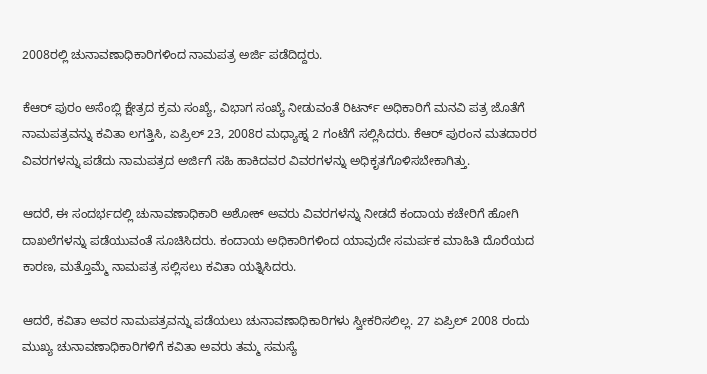2008ರಲ್ಲಿ ಚುನಾವಣಾಧಿಕಾರಿಗಳಿಂದ ನಾಮಪತ್ರ ಅರ್ಜಿ ಪಡೆದಿದ್ದರು.

ಕೆಆರ್ ಪುರಂ ಅಸೆಂಬ್ಲಿ ಕ್ಷೇತ್ರದ ಕ್ರಮ ಸಂಖ್ಯೆ, ವಿಭಾಗ ಸಂಖ್ಯೆ ನೀಡುವಂತೆ ರಿಟರ್ನ್ ಅಧಿಕಾರಿಗೆ ಮನವಿ ಪತ್ರ ಜೊತೆಗೆ ನಾಮಪತ್ರವನ್ನು ಕವಿತಾ ಲಗತ್ತಿಸಿ, ಏಪ್ರಿಲ್ 23, 2008ರ ಮಧ್ಯಾಹ್ನ 2 ಗಂಟೆಗೆ ಸಲ್ಲಿಸಿದರು. ಕೆಆರ್ ಪುರಂನ ಮತದಾರರ ವಿವರಗಳನ್ನು ಪಡೆದು ನಾಮಪತ್ರದ ಅರ್ಜಿಗೆ ಸಹಿ ಹಾಕಿದವರ ವಿವರಗಳನ್ನು ಅಧಿಕೃತಗೊಳಿಸಬೇಕಾಗಿತ್ತು.

ಆದರೆ, ಈ ಸಂದರ್ಭದಲ್ಲಿ ಚುನಾವಣಾಧಿಕಾರಿ ಅಶೋಕ್ ಅವರು ವಿವರಗಳನ್ನು ನೀಡದೆ ಕಂದಾಯ ಕಚೇರಿಗೆ ಹೋಗಿ ದಾಖಲೆಗಳನ್ನು ಪಡೆಯುವಂತೆ ಸೂಚಿಸಿದರು. ಕಂದಾಯ ಅಧಿಕಾರಿಗಳಿಂದ ಯಾವುದೇ ಸಮರ್ಪಕ ಮಾಹಿತಿ ದೊರೆಯದ ಕಾರಣ, ಮತ್ತೊಮ್ಮೆ ನಾಮಪತ್ರ ಸಲ್ಲಿಸಲು ಕವಿತಾ ಯತ್ನಿಸಿದರು.

ಆದರೆ, ಕವಿತಾ ಅವರ ನಾಮಪತ್ರವನ್ನು ಪಡೆಯಲು ಚುನಾವಣಾಧಿಕಾರಿಗಳು ಸ್ವೀಕರಿಸಲಿಲ್ಲ. 27 ಏಪ್ರಿಲ್ 2008 ರಂದು ಮುಖ್ಯ ಚುನಾವಣಾಧಿಕಾರಿಗಳಿಗೆ ಕವಿತಾ ಅವರು ತಮ್ಮ ಸಮಸ್ಯೆ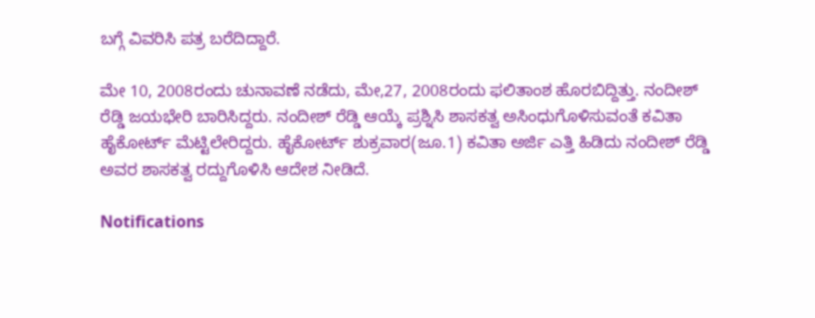ಬಗ್ಗೆ ವಿವರಿಸಿ ಪತ್ರ ಬರೆದಿದ್ದಾರೆ.

ಮೇ 10, 2008ರಂದು ಚುನಾವಣೆ ನಡೆದು, ಮೇ,27, 2008ರಂದು ಫಲಿತಾಂಶ ಹೊರಬಿದ್ದಿತ್ತು. ನಂದೀಶ್ ರೆಡ್ಡಿ ಜಯಭೇರಿ ಬಾರಿಸಿದ್ದರು. ನಂದೀಶ್ ರೆಡ್ಡಿ ಆಯ್ಕೆ ಪ್ರಶ್ನಿಸಿ ಶಾಸಕತ್ವ ಅಸಿಂಧುಗೊಳಿಸುವಂತೆ ಕವಿತಾ ಹೈಕೋರ್ಟ್ ಮೆಟ್ಟಿಲೇರಿದ್ದರು. ಹೈಕೋರ್ಟ್ ಶುಕ್ರವಾರ(ಜೂ.1) ಕವಿತಾ ಅರ್ಜಿ ಎತ್ತಿ ಹಿಡಿದು ನಂದೀಶ್ ರೆಡ್ಡಿ ಅವರ ಶಾಸಕತ್ವ ರದ್ದುಗೊಳಿಸಿ ಆದೇಶ ನೀಡಿದೆ.

Notifications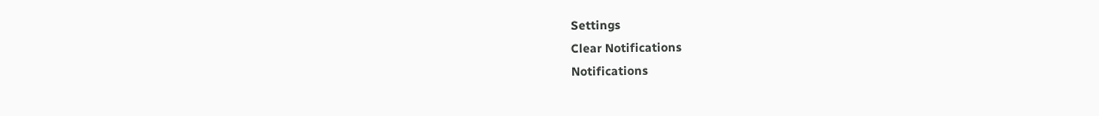Settings
Clear Notifications
Notifications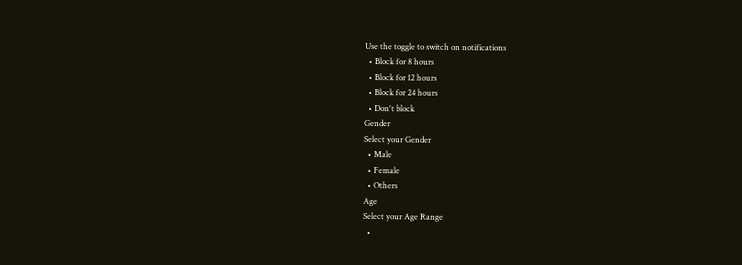Use the toggle to switch on notifications
  • Block for 8 hours
  • Block for 12 hours
  • Block for 24 hours
  • Don't block
Gender
Select your Gender
  • Male
  • Female
  • Others
Age
Select your Age Range
  •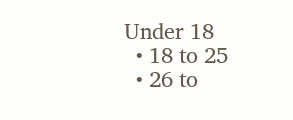Under 18
  • 18 to 25
  • 26 to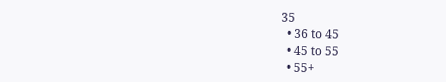35
  • 36 to 45
  • 45 to 55
  • 55+